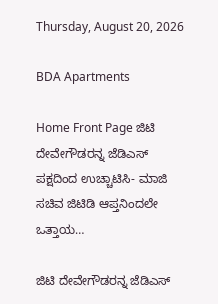Thursday, August 20, 2026

BDA Apartments

Home Front Page ಜಿಟಿ ದೇವೇಗೌಡರನ್ನ ಜೆಡಿಎಸ್ ಪಕ್ಷದಿಂದ ಉಚ್ಚಾಟಿಸಿ- ಮಾಜಿ ಸಚಿವ ಜಿಟಿಡಿ ಆಪ್ತನಿಂದಲೇ ಒತ್ತಾಯ…

ಜಿಟಿ ದೇವೇಗೌಡರನ್ನ ಜೆಡಿಎಸ್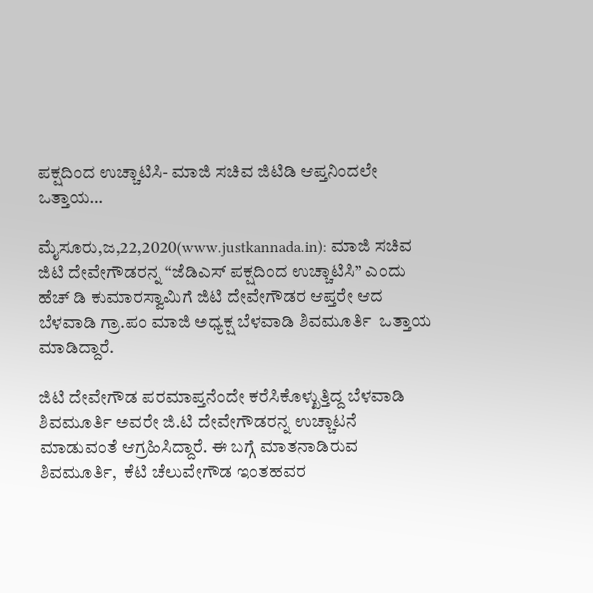ಪಕ್ಷದಿಂದ ಉಚ್ಚಾಟಿಸಿ- ಮಾಜಿ ಸಚಿವ ಜಿಟಿಡಿ ಆಪ್ತನಿಂದಲೇ ಒತ್ತಾಯ…

ಮೈಸೂರು,ಜ,22,2020(www.justkannada.in): ಮಾಜಿ ಸಚಿವ ಜಿಟಿ ದೇವೇಗೌಡರನ್ನ “ಜೆಡಿಎಸ್ ಪಕ್ಷದಿಂದ ಉಚ್ಚಾಟಿಸಿ” ಎಂದು ಹೆಚ್ ಡಿ ಕುಮಾರಸ್ವಾಮಿಗೆ ಜಿಟಿ ದೇವೇಗೌಡರ‌ ಆಪ್ತರೇ ಆದ ಬೆಳವಾಡಿ ಗ್ರಾ.ಪಂ‌ ಮಾಜಿ ಅಧ್ಯಕ್ಷ ಬೆಳವಾಡಿ ಶಿವಮೂರ್ತಿ  ಒತ್ತಾಯ ಮಾಡಿದ್ದಾರೆ.

ಜಿಟಿ ದೇವೇಗೌಡ ಪರಮಾಪ್ತನೆಂದೇ ಕರೆಸಿಕೊಳ್ಖುತ್ತಿದ್ದ ಬೆಳವಾಡಿ ಶಿವಮೂರ್ತಿ ಅವರೇ ಜಿ.ಟಿ ದೇವೇಗೌಡರನ್ನ ಉಚ್ಚಾಟನೆ ಮಾಡುವಂತೆ ಆಗ್ರಹಿಸಿದ್ದಾರೆ. ಈ ಬಗ್ಗೆ ಮಾತನಾಡಿರುವ ಶಿವಮೂರ್ತಿ,  ಕೆಟಿ ಚೆಲುವೇಗೌಡ ಇಂತಹವರ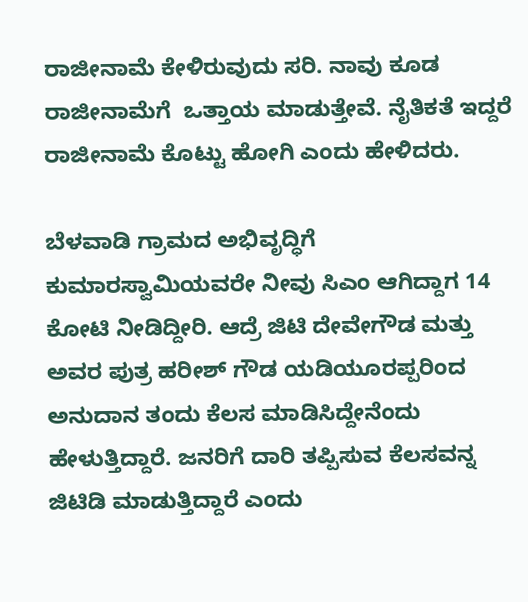ರಾಜೀನಾಮೆ ಕೇಳಿರುವುದು ಸರಿ. ನಾವು ಕೂಡ ರಾಜೀನಾಮೆಗೆ  ಒತ್ತಾಯ ಮಾಡುತ್ತೇವೆ. ನೈತಿಕತೆ ಇದ್ದರೆ ರಾಜೀನಾಮೆ ಕೊಟ್ಟು ಹೋಗಿ ಎಂದು ಹೇಳಿದರು.

ಬೆಳವಾಡಿ ಗ್ರಾಮದ ಅಭಿವೃದ್ಧಿಗೆ ಕುಮಾರಸ್ವಾಮಿಯವರೇ ನೀವು ಸಿಎಂ ಆಗಿದ್ದಾಗ 14 ಕೋಟಿ ನೀಡಿದ್ದೀರಿ. ಆದ್ರೆ ಜಿಟಿ ದೇವೇಗೌಡ ಮತ್ತು ಅವರ ಪುತ್ರ ಹರೀಶ್ ಗೌಡ ಯಡಿಯೂರಪ್ಪರಿಂದ ಅನುದಾನ ತಂದು ಕೆಲಸ ಮಾಡಿಸಿದ್ದೇನೆಂದು ಹೇಳುತ್ತಿದ್ದಾರೆ. ಜನರಿಗೆ ದಾರಿ ತಪ್ಪಿಸುವ ಕೆಲಸವನ್ನ ಜಿಟಿಡಿ ಮಾಡುತ್ತಿದ್ದಾರೆ ಎಂದು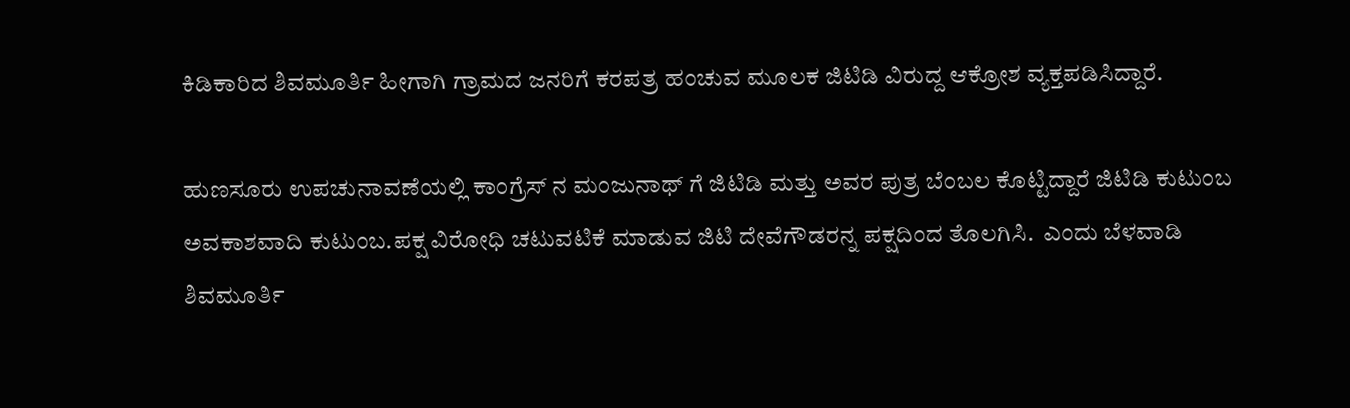ಕಿಡಿಕಾರಿದ ಶಿವಮೂರ್ತಿ ಹೀಗಾಗಿ ಗ್ರಾಮದ ಜನರಿಗೆ ಕರಪತ್ರ ಹಂಚುವ ಮೂಲಕ ಜಿಟಿಡಿ ವಿರುದ್ದ ಆಕ್ರೋಶ ವ್ಯಕ್ತಪಡಿಸಿದ್ದಾರೆ.

ಹುಣಸೂರು ಉಪಚುನಾವಣೆಯಲ್ಲಿ ಕಾಂಗ್ರೆಸ್ ನ ಮಂಜುನಾಥ್ ಗೆ ಜಿಟಿಡಿ ಮತ್ತು ಅವರ ಪುತ್ರ ಬೆಂಬಲ ಕೊಟ್ಟಿದ್ದಾರೆ ಜಿಟಿಡಿ ಕುಟುಂಬ ಅವಕಾಶವಾದಿ ಕುಟುಂಬ.ಪಕ್ಷ ವಿರೋಧಿ ಚಟುವಟಿಕೆ ಮಾಡುವ ಜಿಟಿ ದೇವೆಗೌಡರನ್ನ ಪಕ್ಷದಿಂದ ತೊಲಗಿಸಿ.  ಎಂದು ಬೆಳವಾಡಿ ಶಿವಮೂರ್ತಿ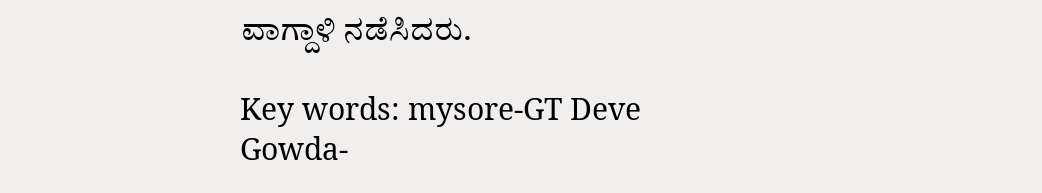ವಾಗ್ದಾಳಿ ನಡೆಸಿದರು.

Key words: mysore-GT Deve Gowda-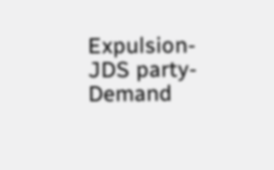Expulsion- JDS party- Demand